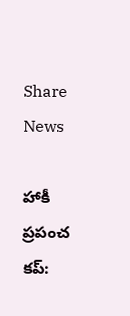Share News

హాకీ ప్రపంచ కప్: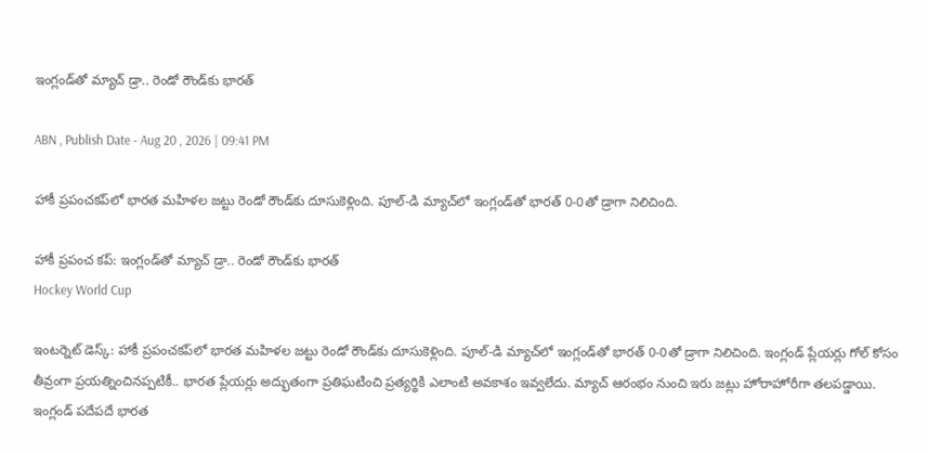ఇంగ్లండ్‌తో మ్యాచ్ డ్రా.. రెండో రౌండ్‌కు భారత్

ABN , Publish Date - Aug 20 , 2026 | 09:41 PM

హాకీ ప్రపంచకప్‌లో భారత మహిళల జట్టు రెండో రౌండ్‌కు దూసుకెళ్లింది. పూల్‌-డి మ్యాచ్‌లో ఇంగ్లండ్‌తో భారత్‌ 0-0తో డ్రాగా నిలిచింది.

హాకీ ప్రపంచ కప్: ఇంగ్లండ్‌తో మ్యాచ్ డ్రా.. రెండో రౌండ్‌కు భారత్
Hockey World Cup

ఇంటర్నెట్ డెస్క్: హాకీ ప్రపంచకప్‌లో భారత మహిళల జట్టు రెండో రౌండ్‌కు దూసుకెళ్లింది. పూల్‌-డి మ్యాచ్‌లో ఇంగ్లండ్‌తో భారత్‌ 0-0తో డ్రాగా నిలిచింది. ఇంగ్లండ్‌ ప్లేయర్లు గోల్‌ కోసం తీవ్రంగా ప్రయత్నించినప్పటికీ.. భారత ప్లేయర్లు అద్భుతంగా ప్రతిఘటించి ప్రత్యర్థికి ఎలాంటి అవకాశం ఇవ్వలేదు. మ్యాచ్‌ ఆరంభం నుంచి ఇరు జట్లు హోరాహోరీగా తలపడ్డాయి. ఇంగ్లండ్‌ పదేపదే భారత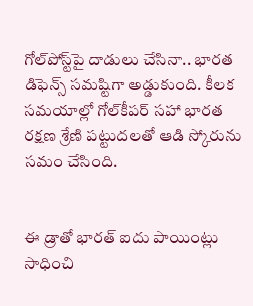గోల్‌పోస్ట్‌పై దాడులు చేసినా.. భారత డిఫెన్స్‌ సమష్టిగా అడ్డుకుంది. కీలక సమయాల్లో గోల్‌కీపర్‌ సహా భారత రక్షణ శ్రేణి పట్టుదలతో ఆడి స్కోరును సమం చేసింది.


ఈ డ్రాతో భారత్‌ ఐదు పాయింట్లు సాధించి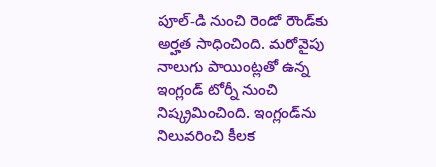పూల్‌-డి నుంచి రెండో రౌండ్‌కు అర్హత సాధించింది. మరోవైపు నాలుగు పాయింట్లతో ఉన్న ఇంగ్లండ్‌ టోర్నీ నుంచి నిష్క్రమించింది. ఇంగ్లండ్‌ను నిలువరించి కీలక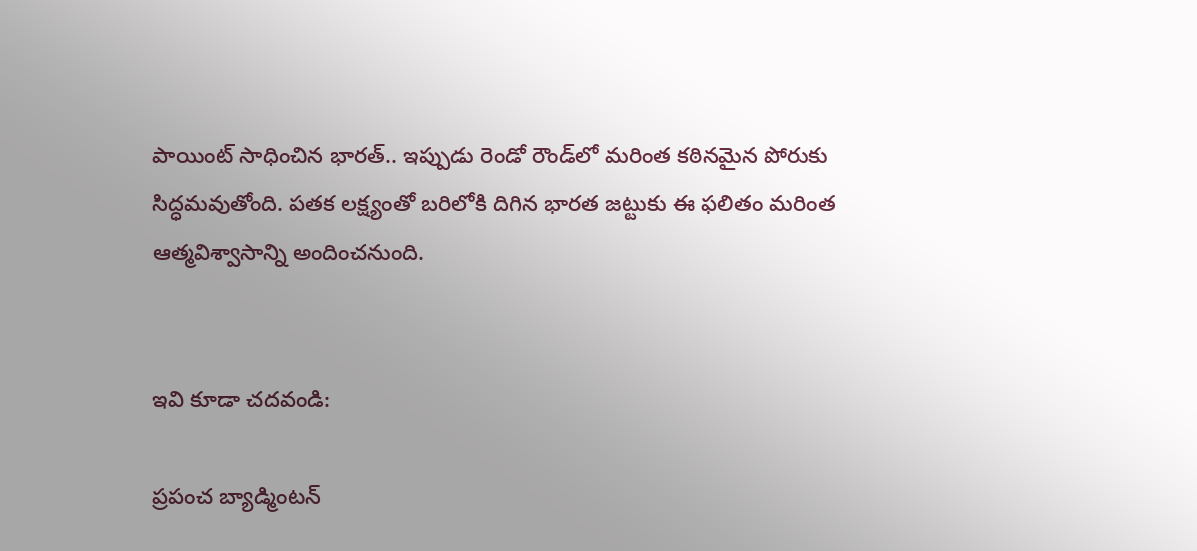పాయింట్‌ సాధించిన భారత్‌.. ఇప్పుడు రెండో రౌండ్‌లో మరింత కఠినమైన పోరుకు సిద్ధమవుతోంది. పతక లక్ష్యంతో బరిలోకి దిగిన భారత జట్టుకు ఈ ఫలితం మరింత ఆత్మవిశ్వాసాన్ని అందించనుంది.


ఇవి కూడా చదవండి:

ప్రపంచ బ్యాడ్మింటన్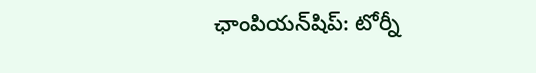ఛాంపియన్‌షిప్: టోర్నీ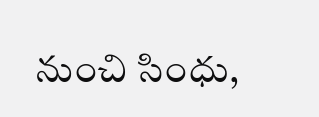నుంచి సింధు,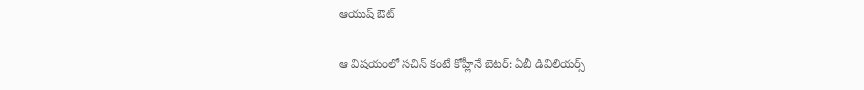ఆయుష్ ఔట్

ఆ విషయంలో సచిన్ కంటే కోహ్లీనే బెటర్: ఏబీ డివిలియర్స్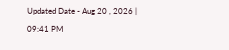Updated Date - Aug 20 , 2026 | 09:41 PM